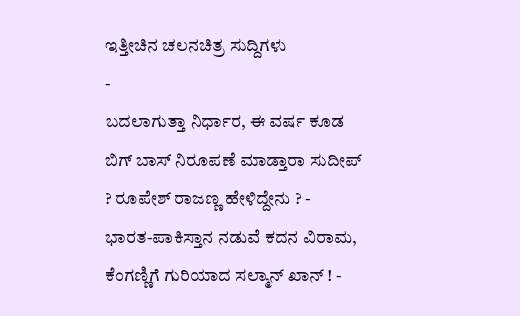ಇತ್ತೀಚಿನ ಚಲನಚಿತ್ರ ಸುದ್ದಿಗಳು
-
ಬದಲಾಗುತ್ತಾ ನಿರ್ಧಾರ, ಈ ವರ್ಷ ಕೂಡ ಬಿಗ್ ಬಾಸ್ ನಿರೂಪಣೆ ಮಾಡ್ತಾರಾ ಸುದೀಪ್ ? ರೂಪೇಶ್ ರಾಜಣ್ಣ ಹೇಳಿದ್ದೇನು ? -
ಭಾರತ-ಪಾಕಿಸ್ತಾನ ನಡುವೆ ಕದನ ವಿರಾಮ, ಕೆಂಗಣ್ಣಿಗೆ ಗುರಿಯಾದ ಸಲ್ಮಾನ್ ಖಾನ್ ! -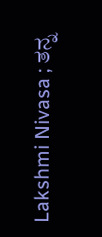Lakshmi Nivasa ; ತನ್ನ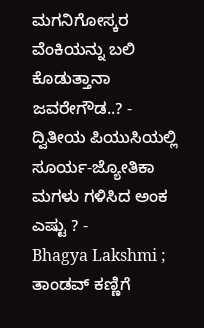ಮಗನಿಗೋಸ್ಕರ ವೆಂಕಿಯನ್ನು ಬಲಿ ಕೊಡುತ್ತಾನಾ ಜವರೇಗೌಡ..? -
ದ್ವಿತೀಯ ಪಿಯುಸಿಯಲ್ಲಿ ಸೂರ್ಯ-ಜ್ಯೋತಿಕಾ ಮಗಳು ಗಳಿಸಿದ ಅಂಕ ಎಷ್ಟು ? -
Bhagya Lakshmi ; ತಾಂಡವ್ ಕಣ್ಣಿಗೆ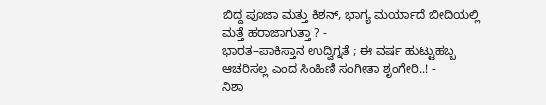ಬಿದ್ದ ಪೂಜಾ ಮತ್ತು ಕಿಶನ್, ಭಾಗ್ಯ ಮರ್ಯಾದೆ ಬೀದಿಯಲ್ಲಿ ಮತ್ತೆ ಹರಾಜಾಗುತ್ತಾ ? -
ಭಾರತ–ಪಾಕಿಸ್ತಾನ ಉದ್ವಿಗ್ನತೆ ; ಈ ವರ್ಷ ಹುಟ್ಟುಹಬ್ಬ ಆಚರಿಸಲ್ಲ ಎಂದ ಸಿಂಹಿಣಿ ಸಂಗೀತಾ ಶೃಂಗೇರಿ..! -
ನಿಶಾ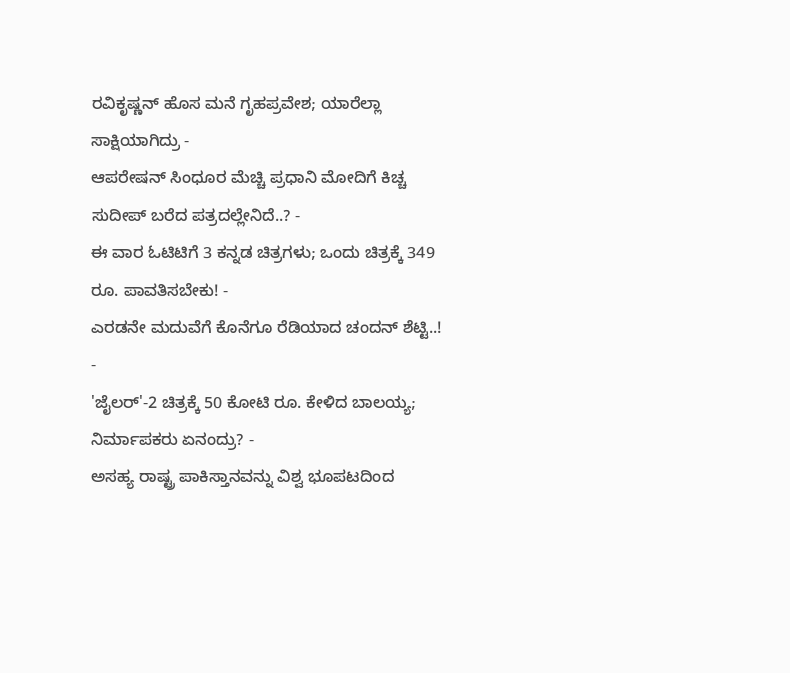ರವಿಕೃಷ್ಣನ್ ಹೊಸ ಮನೆ ಗೃಹಪ್ರವೇಶ; ಯಾರೆಲ್ಲಾ ಸಾಕ್ಷಿಯಾಗಿದ್ರು -
ಆಪರೇಷನ್ ಸಿಂಧೂರ ಮೆಚ್ಚಿ ಪ್ರಧಾನಿ ಮೋದಿಗೆ ಕಿಚ್ಚ ಸುದೀಪ್ ಬರೆದ ಪತ್ರದಲ್ಲೇನಿದೆ..? -
ಈ ವಾರ ಓಟಿಟಿಗೆ 3 ಕನ್ನಡ ಚಿತ್ರಗಳು; ಒಂದು ಚಿತ್ರಕ್ಕೆ 349 ರೂ. ಪಾವತಿಸಬೇಕು! -
ಎರಡನೇ ಮದುವೆಗೆ ಕೊನೆಗೂ ರೆಡಿಯಾದ ಚಂದನ್ ಶೆಟ್ಟಿ..! -
'ಜೈಲರ್'-2 ಚಿತ್ರಕ್ಕೆ 50 ಕೋಟಿ ರೂ. ಕೇಳಿದ ಬಾಲಯ್ಯ; ನಿರ್ಮಾಪಕರು ಏನಂದ್ರು? -
ಅಸಹ್ಯ ರಾಷ್ಟ್ರ ಪಾಕಿಸ್ತಾನವನ್ನು ವಿಶ್ವ ಭೂಪಟದಿಂದ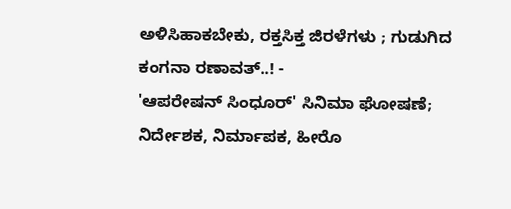ಅಳಿಸಿಹಾಕಬೇಕು, ರಕ್ತಸಿಕ್ತ ಜಿರಳೆಗಳು ; ಗುಡುಗಿದ ಕಂಗನಾ ರಣಾವತ್..! -
'ಆಪರೇಷನ್ ಸಿಂಧೂರ್' ಸಿನಿಮಾ ಘೋಷಣೆ; ನಿರ್ದೇಶಕ, ನಿರ್ಮಾಪಕ, ಹೀರೊ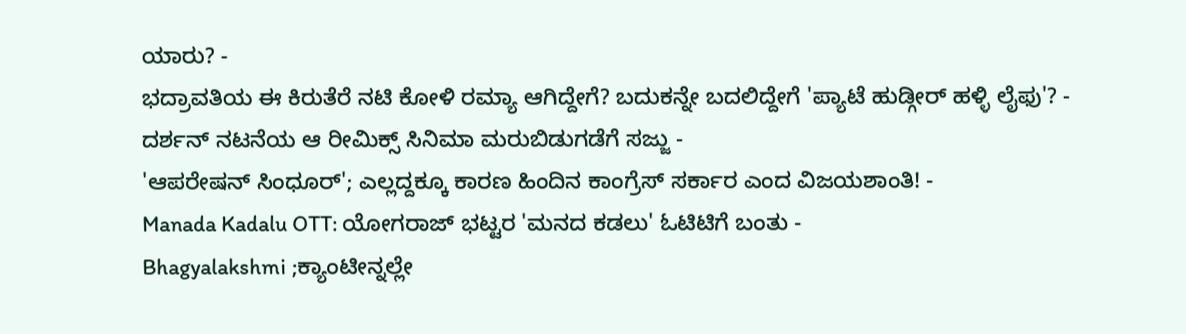ಯಾರು? -
ಭದ್ರಾವತಿಯ ಈ ಕಿರುತೆರೆ ನಟಿ ಕೋಳಿ ರಮ್ಯಾ ಆಗಿದ್ದೇಗೆ? ಬದುಕನ್ನೇ ಬದಲಿದ್ದೇಗೆ 'ಪ್ಯಾಟೆ ಹುಡ್ಗೀರ್ ಹಳ್ಳಿ ಲೈಫು'? -
ದರ್ಶನ್ ನಟನೆಯ ಆ ರೀಮಿಕ್ಸ್ ಸಿನಿಮಾ ಮರುಬಿಡುಗಡೆಗೆ ಸಜ್ಜು -
'ಆಪರೇಷನ್ ಸಿಂಧೂರ್'; ಎಲ್ಲದ್ದಕ್ಕೂ ಕಾರಣ ಹಿಂದಿನ ಕಾಂಗ್ರೆಸ್ ಸರ್ಕಾರ ಎಂದ ವಿಜಯಶಾಂತಿ! -
Manada Kadalu OTT: ಯೋಗರಾಜ್ ಭಟ್ಟರ 'ಮನದ ಕಡಲು' ಓಟಿಟಿಗೆ ಬಂತು -
Bhagyalakshmi ;ಕ್ಯಾಂಟೀನ್ನಲ್ಲೇ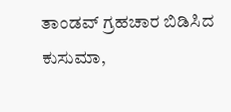ತಾಂಡವ್ ಗ್ರಹಚಾರ ಬಿಡಿಸಿದ ಕುಸುಮಾ,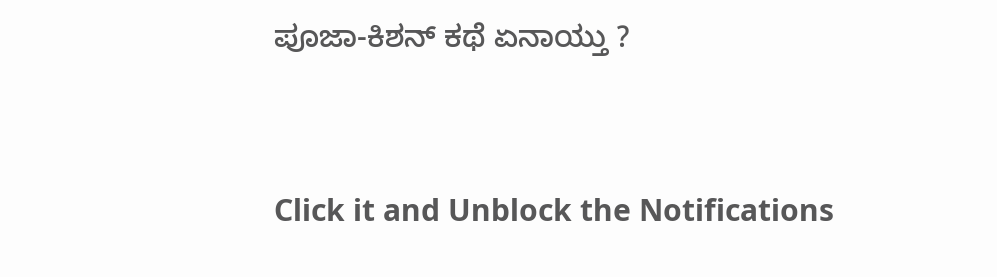ಪೂಜಾ-ಕಿಶನ್ ಕಥೆ ಏನಾಯ್ತು ?


Click it and Unblock the Notifications